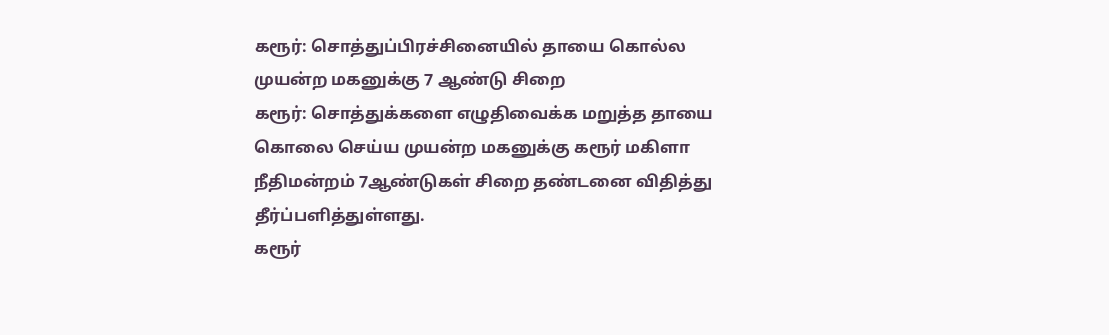கரூர்: சொத்துப்பிரச்சினையில் தாயை கொல்ல முயன்ற மகனுக்கு 7 ஆண்டு சிறை
கரூர்: சொத்துக்களை எழுதிவைக்க மறுத்த தாயை கொலை செய்ய முயன்ற மகனுக்கு கரூர் மகிளா நீதிமன்றம் 7ஆண்டுகள் சிறை தண்டனை விதித்து தீர்ப்பளித்துள்ளது.
கரூர்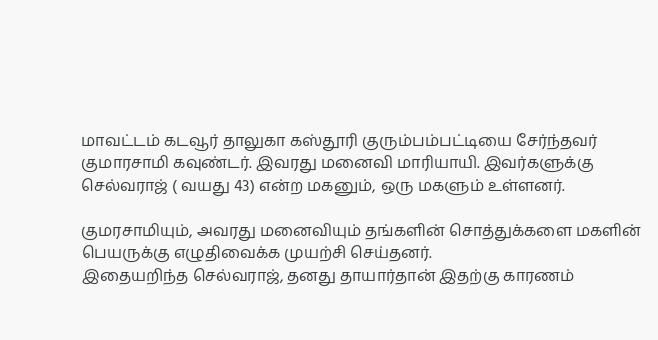மாவட்டம் கடவூர் தாலுகா கஸ்தூரி குரும்பம்பட்டியை சேர்ந்தவர் குமாரசாமி கவுண்டர். இவரது மனைவி மாரியாயி. இவர்களுக்கு செல்வராஜ் ( வயது 43) என்ற மகனும், ஒரு மகளும் உள்ளனர்.

குமரசாமியும், அவரது மனைவியும் தங்களின் சொத்துக்களை மகளின் பெயருக்கு எழுதிவைக்க முயற்சி செய்தனர்.
இதையறிந்த செல்வராஜ், தனது தாயார்தான் இதற்கு காரணம்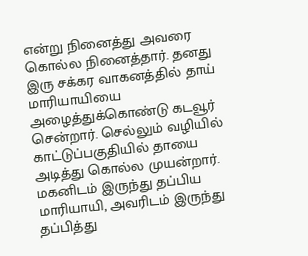என்று நினைத்து அவரை கொல்ல நினைத்தார். தனது இரு சக்கர வாகனத்தில் தாய் மாரியாயியை அழைத்துக்கொண்டு கடவூர் சென்றார். செல்லும் வழியில் காட்டுப்பகுதியில் தாயை அடித்து கொல்ல முயன்றார்.
மகனிடம் இருந்து தப்பிய மாரியாயி, அவரிடம் இருந்து தப்பித்து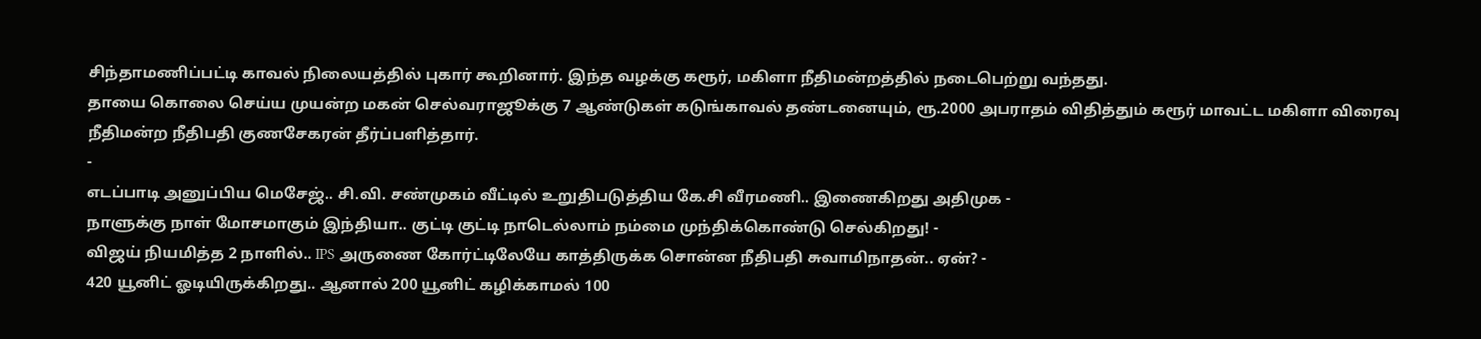சிந்தாமணிப்பட்டி காவல் நிலையத்தில் புகார் கூறினார். இந்த வழக்கு கரூர், மகிளா நீதிமன்றத்தில் நடைபெற்று வந்தது.
தாயை கொலை செய்ய முயன்ற மகன் செல்வராஜூக்கு 7 ஆண்டுகள் கடுங்காவல் தண்டனையும், ரூ.2000 அபராதம் விதித்தும் கரூர் மாவட்ட மகிளா விரைவு நீதிமன்ற நீதிபதி குணசேகரன் தீர்ப்பளித்தார்.
-
எடப்பாடி அனுப்பிய மெசேஜ்.. சி.வி. சண்முகம் வீட்டில் உறுதிபடுத்திய கே.சி வீரமணி.. இணைகிறது அதிமுக -
நாளுக்கு நாள் மோசமாகும் இந்தியா.. குட்டி குட்டி நாடெல்லாம் நம்மை முந்திக்கொண்டு செல்கிறது! -
விஜய் நியமித்த 2 நாளில்.. IPS அருணை கோர்ட்டிலேயே காத்திருக்க சொன்ன நீதிபதி சுவாமிநாதன்.. ஏன்? -
420 யூனிட் ஓடியிருக்கிறது.. ஆனால் 200 யூனிட் கழிக்காமல் 100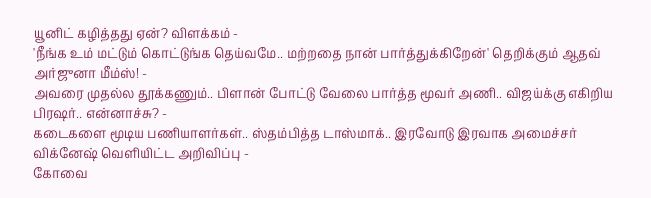யூனிட் கழித்தது ஏன்? விளக்கம் -
'நீங்க உம் மட்டும் கொட்டுங்க தெய்வமே.. மற்றதை நான் பார்த்துக்கிறேன்' தெறிக்கும் ஆதவ் அர்ஜுனா மீம்ஸ்! -
அவரை முதல்ல தூக்கணும்.. பிளான் போட்டு வேலை பார்த்த மூவர் அணி.. விஜய்க்கு எகிறிய பிரஷர்.. என்னாச்சு? -
கடைகளை மூடிய பணியாளர்கள்.. ஸ்தம்பித்த டாஸ்மாக்.. இரவோடு இரவாக அமைச்சர் விக்னேஷ் வெளியிட்ட அறிவிப்பு -
கோவை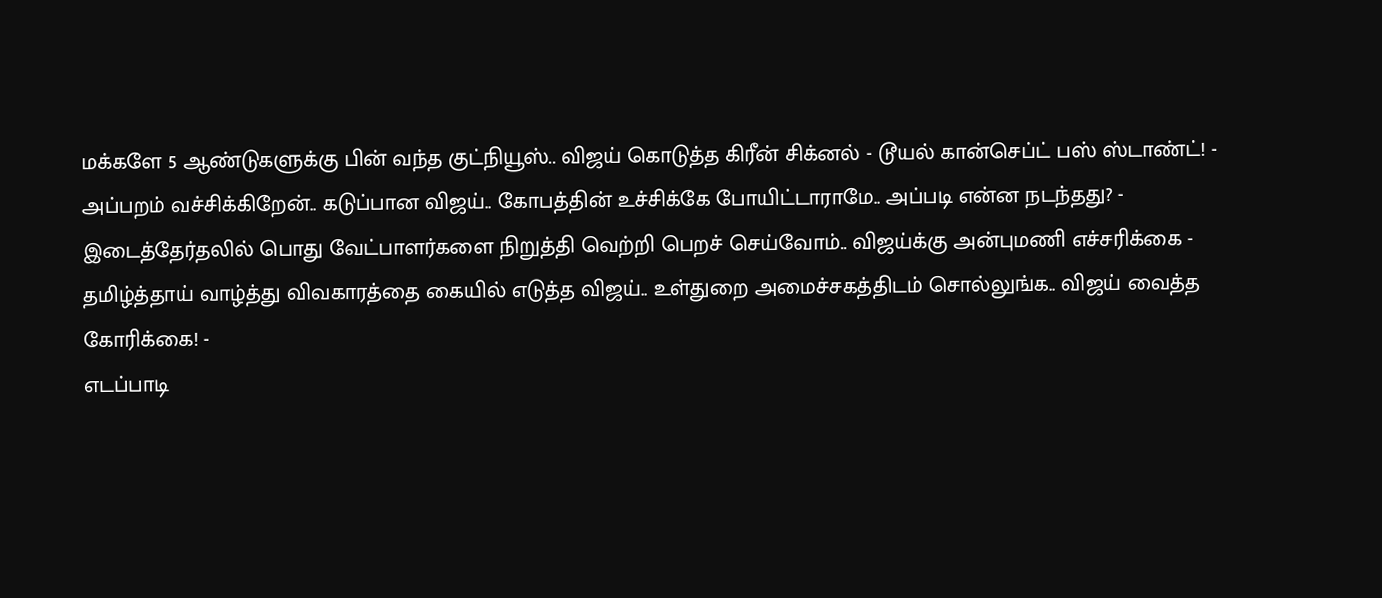மக்களே 5 ஆண்டுகளுக்கு பின் வந்த குட்நியூஸ்.. விஜய் கொடுத்த கிரீன் சிக்னல் - டூயல் கான்செப்ட் பஸ் ஸ்டாண்ட்! -
அப்பறம் வச்சிக்கிறேன்.. கடுப்பான விஜய்.. கோபத்தின் உச்சிக்கே போயிட்டாராமே.. அப்படி என்ன நடந்தது? -
இடைத்தேர்தலில் பொது வேட்பாளர்களை நிறுத்தி வெற்றி பெறச் செய்வோம்.. விஜய்க்கு அன்புமணி எச்சரிக்கை -
தமிழ்த்தாய் வாழ்த்து விவகாரத்தை கையில் எடுத்த விஜய்.. உள்துறை அமைச்சகத்திடம் சொல்லுங்க.. விஜய் வைத்த கோரிக்கை! -
எடப்பாடி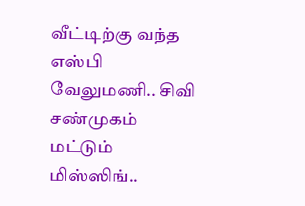வீட்டிற்கு வந்த எஸ்பி வேலுமணி.. சிவி சண்முகம் மட்டும் மிஸ்ஸிங்..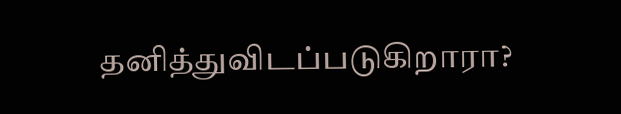தனித்துவிடப்படுகிறாரா?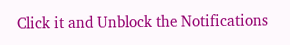Click it and Unblock the Notifications